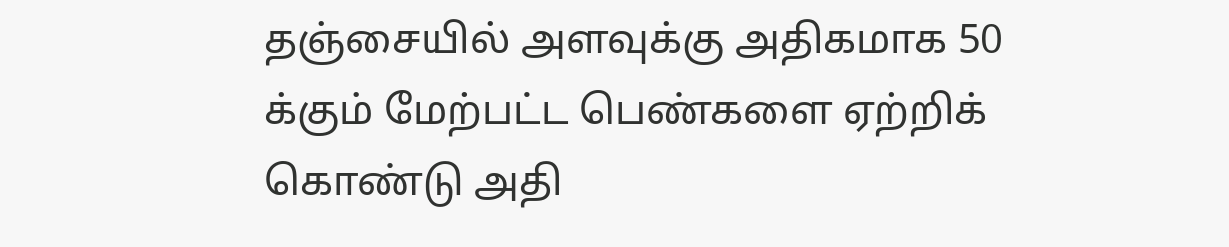தஞ்சையில் அளவுக்கு அதிகமாக 50 க்கும் மேற்பட்ட பெண்களை ஏற்றிக் கொண்டு அதி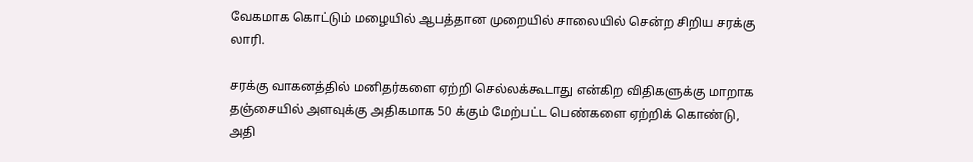வேகமாக கொட்டும் மழையில் ஆபத்தான முறையில் சாலையில் சென்ற சிறிய சரக்கு லாரி.

சரக்கு வாகனத்தில் மனிதர்களை ஏற்றி செல்லக்கூடாது என்கிற விதிகளுக்கு மாறாக தஞ்சையில் அளவுக்கு அதிகமாக 50 க்கும் மேற்பட்ட பெண்களை ஏற்றிக் கொண்டு,
அதி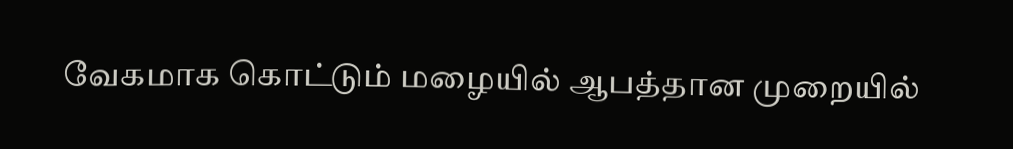வேகமாக கொட்டும் மழையில் ஆபத்தான முறையில்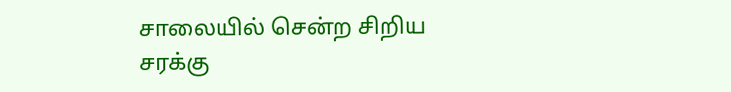சாலையில் சென்ற சிறிய சரக்கு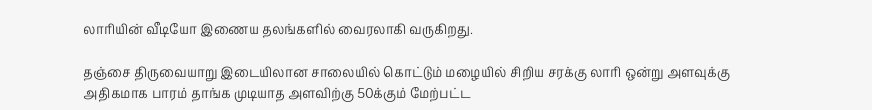லாரியின் வீடியோ இணைய தலங்களில் வைரலாகி வருகிறது.

தஞ்சை திருவையாறு இடையிலான சாலையில் கொட்டும் மழையில் சிறிய சரக்கு லாரி ஒன்று அளவுக்கு அதிகமாக பாரம் தாங்க முடியாத அளவிற்கு 50க்கும் மேற்பட்ட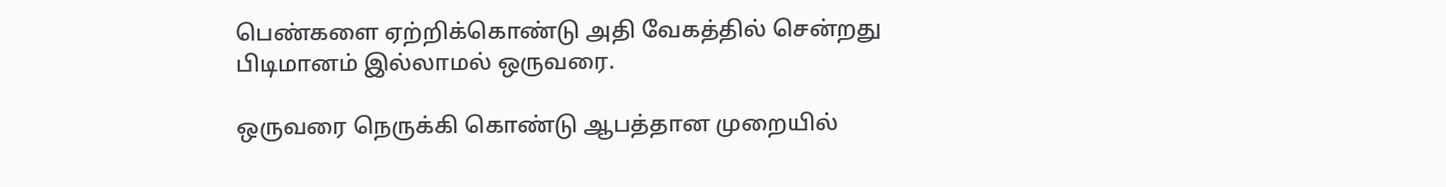பெண்களை ஏற்றிக்கொண்டு அதி வேகத்தில் சென்றது பிடிமானம் இல்லாமல் ஒருவரை.

ஒருவரை நெருக்கி கொண்டு ஆபத்தான முறையில்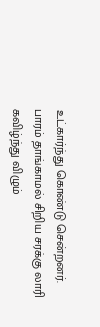உட்கார்ந்து கொண்டு சென்றனர். பாரம் தாங்காமல் சிறிய சரக்கு லாரி கவிழ்ந்து விழும்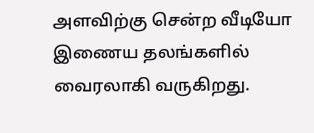அளவிற்கு சென்ற வீடியோ இணைய தலங்களில் வைரலாகி வருகிறது.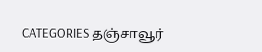CATEGORIES தஞ்சாவூர்